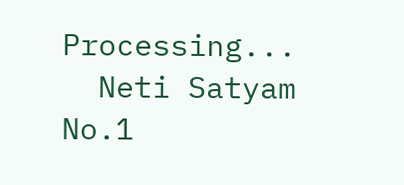Processing...
  Neti Satyam
No.1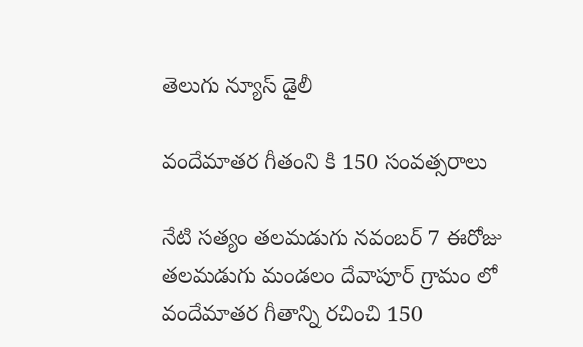తెలుగు న్యూస్ డైలీ

వందేమాతర గీతంని కి 150 సంవత్సరాలు

నేటి సత్యం తలమడుగు నవంబర్ 7 ఈరోజు తలమడుగు మండలం దేవాపూర్ గ్రామం లో వందేమాతర గీతాన్ని రచించి 150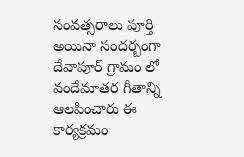సంవత్సరాలు పూర్తి అయినా సందర్బంగా దేవాపూర్ గ్రామం లో వందేమాతర గీతాన్ని ఆలపించారు ఈ కార్యక్రమం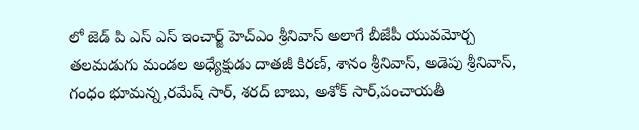లో జెడ్ పి ఎస్ ఎస్ ఇంచార్జ్ హెచ్ఎం శ్రీనివాస్ అలాగే బీజేపీ యువమోర్చ తలమడుగు మండల అధ్యేక్షుడు దాతజీ కిరణ్, శానం శ్రీనివాస్, అడెపు శ్రీనివాస్, గంధం భూమన్న,రమేష్ సార్, శరద్ బాబు, అశోక్ సార్,పంచాయతీ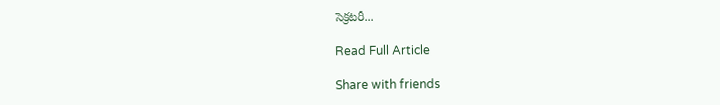సెక్రటరీ...

Read Full Article

Share with friends